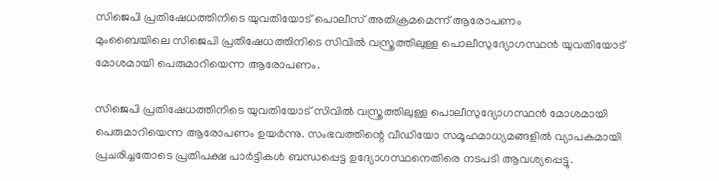സിജെപി പ്രതിഷേധത്തിനിടെ യുവതിയോട് പൊലീസ് അതിക്രമമെന്ന് ആരോപണം
മുംബൈയിലെ സിജെപി പ്രതിഷേധത്തിനിടെ സിവിൽ വസ്ത്രത്തിലുള്ള പൊലീസുദ്യോഗസ്ഥൻ യുവതിയോട് മോശമായി പെരുമാറിയെന്ന ആരോപണം.

സിജെപി പ്രതിഷേധത്തിനിടെ യുവതിയോട് സിവിൽ വസ്ത്രത്തിലുള്ള പൊലീസുദ്യോഗസ്ഥൻ മോശമായി പെരുമാറിയെന്ന ആരോപണം ഉയർന്നു. സംഭവത്തിന്റെ വീഡിയോ സമൂഹമാധ്യമങ്ങളിൽ വ്യാപകമായി പ്രചരിച്ചതോടെ പ്രതിപക്ഷ പാർട്ടികൾ ബന്ധപ്പെട്ട ഉദ്യോഗസ്ഥനെതിരെ നടപടി ആവശ്യപ്പെട്ടു.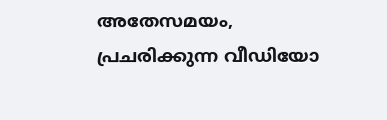അതേസമയം, പ്രചരിക്കുന്ന വീഡിയോ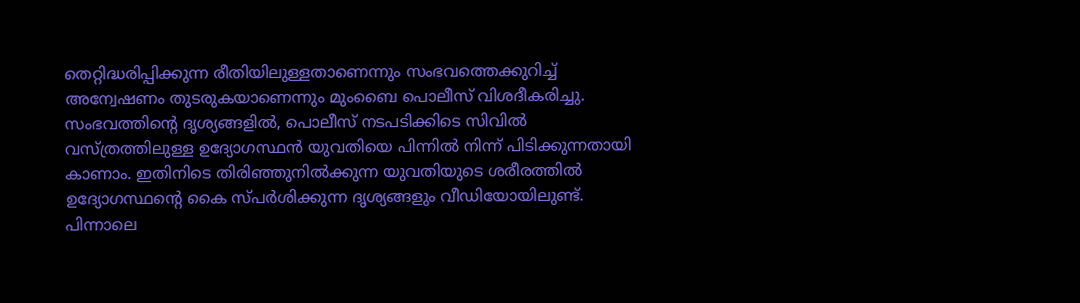തെറ്റിദ്ധരിപ്പിക്കുന്ന രീതിയിലുള്ളതാണെന്നും സംഭവത്തെക്കുറിച്ച് അന്വേഷണം തുടരുകയാണെന്നും മുംബൈ പൊലീസ് വിശദീകരിച്ചു.
സംഭവത്തിന്റെ ദൃശ്യങ്ങളിൽ, പൊലീസ് നടപടിക്കിടെ സിവിൽ വസ്ത്രത്തിലുള്ള ഉദ്യോഗസ്ഥൻ യുവതിയെ പിന്നിൽ നിന്ന് പിടിക്കുന്നതായി കാണാം. ഇതിനിടെ തിരിഞ്ഞുനിൽക്കുന്ന യുവതിയുടെ ശരീരത്തിൽ ഉദ്യോഗസ്ഥന്റെ കൈ സ്പർശിക്കുന്ന ദൃശ്യങ്ങളും വീഡിയോയിലുണ്ട്. പിന്നാലെ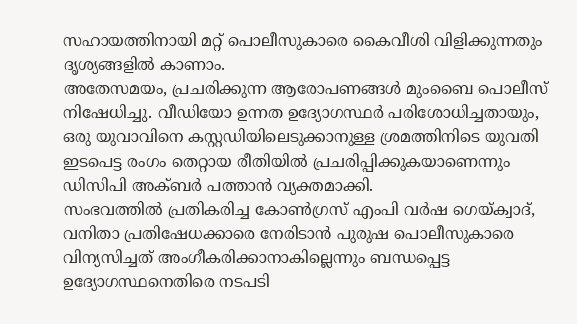സഹായത്തിനായി മറ്റ് പൊലീസുകാരെ കൈവീശി വിളിക്കുന്നതും ദൃശ്യങ്ങളിൽ കാണാം.
അതേസമയം, പ്രചരിക്കുന്ന ആരോപണങ്ങൾ മുംബൈ പൊലീസ് നിഷേധിച്ചു. വീഡിയോ ഉന്നത ഉദ്യോഗസ്ഥർ പരിശോധിച്ചതായും, ഒരു യുവാവിനെ കസ്റ്റഡിയിലെടുക്കാനുള്ള ശ്രമത്തിനിടെ യുവതി ഇടപെട്ട രംഗം തെറ്റായ രീതിയിൽ പ്രചരിപ്പിക്കുകയാണെന്നും ഡിസിപി അക്ബർ പത്താൻ വ്യക്തമാക്കി.
സംഭവത്തിൽ പ്രതികരിച്ച കോൺഗ്രസ് എംപി വർഷ ഗെയ്ക്വാദ്, വനിതാ പ്രതിഷേധക്കാരെ നേരിടാൻ പുരുഷ പൊലീസുകാരെ വിന്യസിച്ചത് അംഗീകരിക്കാനാകില്ലെന്നും ബന്ധപ്പെട്ട ഉദ്യോഗസ്ഥനെതിരെ നടപടി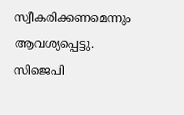സ്വീകരിക്കണമെന്നും ആവശ്യപ്പെട്ടു.
സിജെപി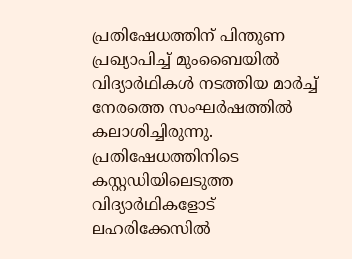പ്രതിഷേധത്തിന് പിന്തുണ പ്രഖ്യാപിച്ച് മുംബൈയിൽ വിദ്യാർഥികൾ നടത്തിയ മാർച്ച് നേരത്തെ സംഘർഷത്തിൽ കലാശിച്ചിരുന്നു. പ്രതിഷേധത്തിനിടെ കസ്റ്റഡിയിലെടുത്ത വിദ്യാർഥികളോട് ലഹരിക്കേസിൽ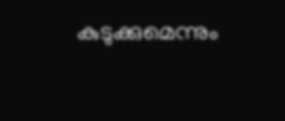കുടുക്കുമെന്നും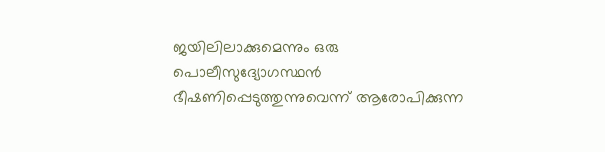ജയിലിലാക്കുമെന്നും ഒരു പൊലീസുദ്യോഗസ്ഥൻ ഭീഷണിപ്പെടുത്തുന്നുവെന്ന് ആരോപിക്കുന്ന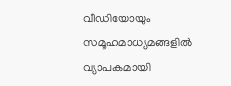വീഡിയോയും സമൂഹമാധ്യമങ്ങളിൽ വ്യാപകമായി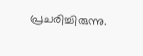പ്രചരിച്ചിരുന്നു.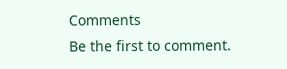Comments
Be the first to comment.